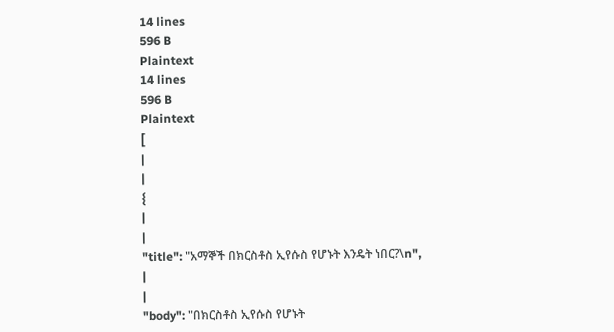14 lines
596 B
Plaintext
14 lines
596 B
Plaintext
[
|
|
{
|
|
"title": "አማኞች በክርስቶስ ኢየሱስ የሆኑት እንዴት ነበር?\n",
|
|
"body": "በክርስቶስ ኢየሱስ የሆኑት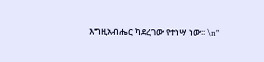እግዚአብሔር ካደረገው የተነሣ ነው፡፡ \n"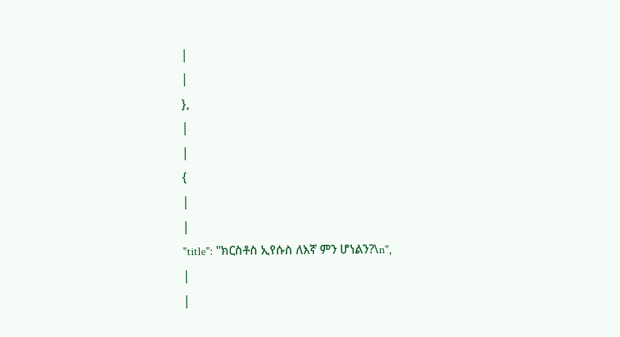|
|
},
|
|
{
|
|
"title": "ክርስቶስ ኢየሱስ ለእኛ ምን ሆነልን?\n",
|
|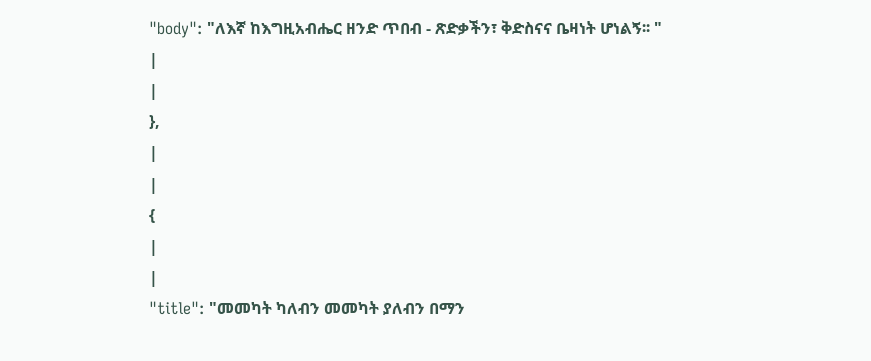"body": "ለእኛ ከእግዚአብሔር ዘንድ ጥበብ - ጽድቃችን፣ ቅድስናና ቤዛነት ሆነልኝ፡፡ "
|
|
},
|
|
{
|
|
"title": "መመካት ካለብን መመካት ያለብን በማን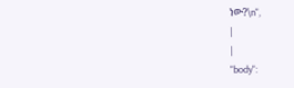ነው?\n",
|
|
"body":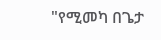"የሚመካ በጌታ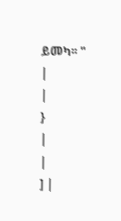ይመካ፡፡ "
|
|
}
|
|
] |